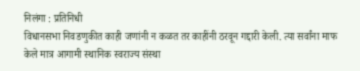निलंगा : प्रतिनिधी
विधानसभा निवडणुकीत काही जणांनी न कळत तर काहींनी ठरवून गद्दारी केली. त्या सर्वांना माफ केले मात्र आगामी स्थानिक स्वराज्य संस्था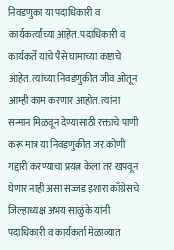निवडणुका या पदाधिकारी व कार्यकर्त्यांच्या आहेत. पदाधिकारी व कार्यकर्ते यांचे पैसे घामाच्या कष्टाचे आहेत. त्यांच्या निवडणुकीत जीव ओतून आम्ही काम करणार आहोत. त्यांना सन्मान मिळवून देण्यासाठी रक्ताचे पाणी करू मात्र या निवडणुकीत जर कोणी गद्दारी करण्याचा प्रयत्न केला तर खपवून घेणार नाही असा सज्जड इशारा काँग्रेसचे जिल्हाध्यक्ष अभय साळुंके यांनी पदाधिकारी व कार्यकर्ता मेळाव्यात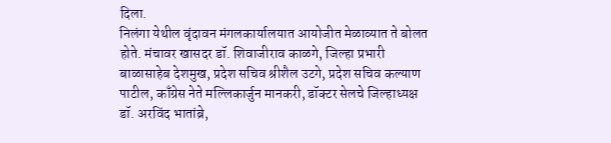दिला.
निलंगा येथील वृंदावन मंगलकार्यालयात आयोजीत मेळाव्यात ते बोलत होते. मंचावर खासदर डॉ. शिवाजीराव काळगे, जिल्हा प्रभारी बाळासाहेब देशमुख, प्रदेश सचिव श्रीशैल उटगे, प्रदेश सचिव कल्याण पाटील, काँग्रेस नेते मल्लिकार्जुन मानकरी, डॉक्टर सेलचे जिल्हाध्यक्ष डॉ. अरविंद भातांब्रे,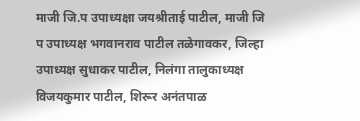माजी जि.प उपाध्यक्षा जयश्रीताई पाटील, माजी जि प उपाध्यक्ष भगवानराव पाटील तळेगावकर, जिल्हा उपाध्यक्ष सुधाकर पाटील, निलंगा तालुकाध्यक्ष विजयकुमार पाटील, शिरूर अनंतपाळ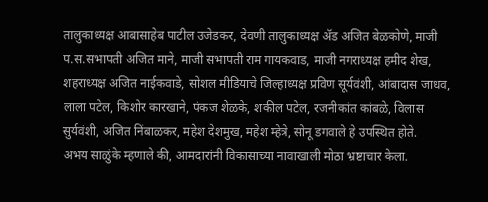तालुकाध्यक्ष आबासाहेब पाटील उजेडकर, देवणी तालुकाध्यक्ष ॲड अजित बेळकोणे, माजी प.स.सभापती अजित माने, माजी सभापती राम गायकवाड, माजी नगराध्यक्ष हमीद शेख, शहराध्यक्ष अजित नाईकवाडे, सोशल मीडियाचे जिल्हाध्यक्ष प्रविण सूर्यवंशी, आंबादास जाधव, लाला पटेल, किशोर कारखाने, पंकज शेळके, शकील पटेल, रजनीकांत कांबळे, विलास सुर्यवंशी, अजित निंबाळकर, महेश देशमुख, महेश म्हेत्रे, सोनू डगवाले हे उपस्थित होते.
अभय साळुंके म्हणाले की, आमदारांनी विकासाच्या नावाखाली मोठा भ्रष्टाचार केला.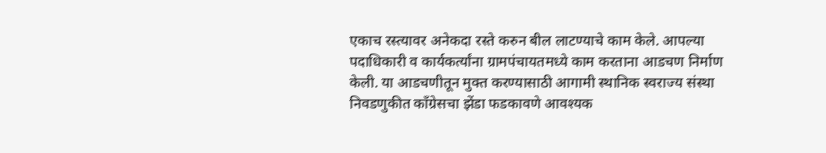एकाच रस्त्यावर अनेकदा रस्ते करुन बील लाटण्याचे काम केले. आपल्या पदाधिकारी व कार्यकर्त्यांना ग्रामपंचायतमध्ये काम करताना आडचण निर्माण केली. या आडचणीतून मुक्त करण्यासाठी आगामी स्थानिक स्वराज्य संस्था निवडणुकीत काँग्रेसचा झेंडा फडकावणे आवश्यक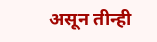असून तीन्ही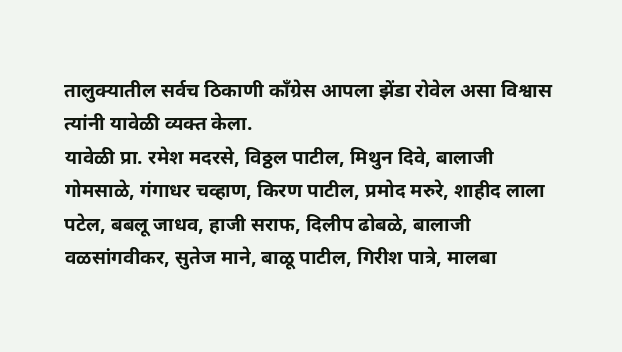तालुक्यातील सर्वच ठिकाणी काँग्रेस आपला झेंडा रोवेल असा विश्वास त्यांनी यावेळी व्यक्त केला.
यावेळी प्रा. रमेश मदरसे, विठ्ठल पाटील, मिथुन दिवे, बालाजी गोमसाळे, गंगाधर चव्हाण, किरण पाटील, प्रमोद मरुरे, शाहीद लाला पटेल, बबलू जाधव, हाजी सराफ, दिलीप ढोबळे, बालाजी वळसांगवीकर, सुतेज माने, बाळू पाटील, गिरीश पात्रे, मालबा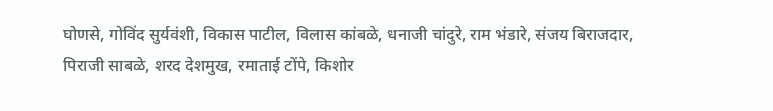घोणसे, गोविंद सुर्यवंशी, विकास पाटील, विलास कांबळे, धनाजी चांदुरे, राम भंडारे, संजय बिराजदार, पिराजी साबळे, शरद देशमुख, रमाताई टोंपे, किशोर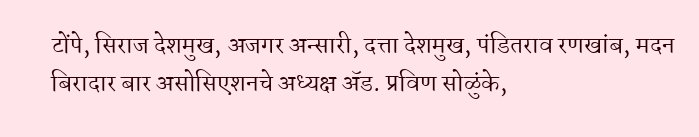टोंपे, सिराज देशमुख, अजगर अन्सारी, दत्ता देशमुख, पंडितराव रणखांब, मदन बिरादार बार असोसिएशनचे अध्यक्ष ॲड. प्रविण सोळुंके,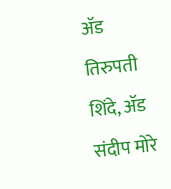ॲड तिरुपती शिंदे, ॲड संदीप मोरे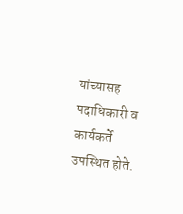यांच्यासह पदाधिकारी व कार्यकर्ते उपस्थित होते.